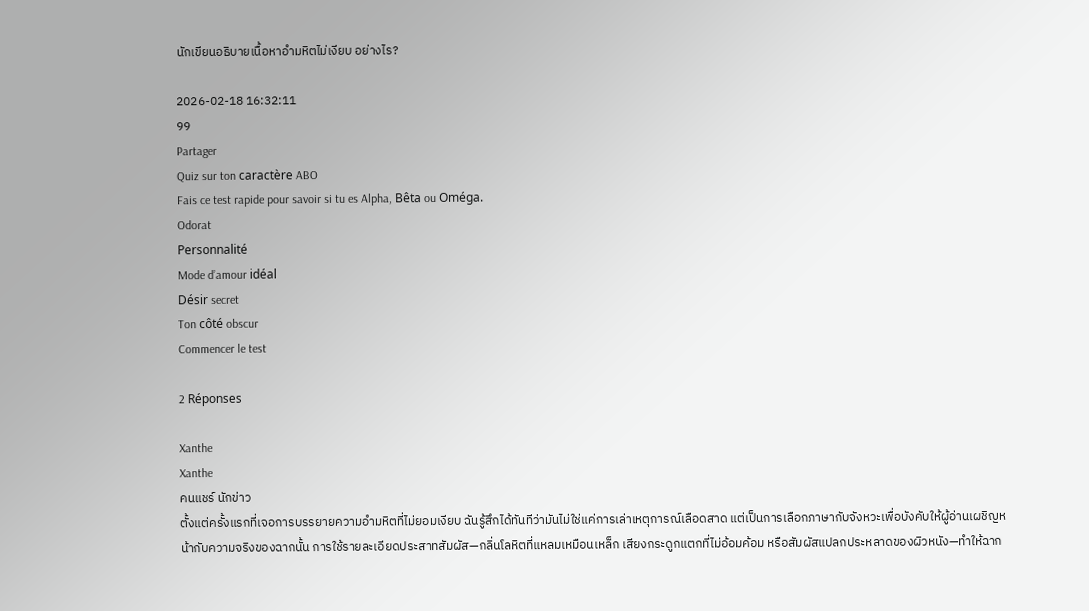นักเขียนอธิบายเนื้อหาอำมหิตไม่เงียบ อย่างไร?

2026-02-18 16:32:11
99
Partager
Quiz sur ton caractère ABO
Fais ce test rapide pour savoir si tu es Alpha, Bêta ou Oméga.
Odorat
Personnalité
Mode d’amour idéal
Désir secret
Ton côté obscur
Commencer le test

2 Réponses

Xanthe
Xanthe
คนแชร์ นักข่าว
ตั้งแต่ครั้งแรกที่เจอการบรรยายความอำมหิตที่ไม่ยอมเงียบ ฉันรู้สึกได้ทันทีว่ามันไม่ใช่แค่การเล่าเหตุการณ์เลือดสาด แต่เป็นการเลือกภาษากับจังหวะเพื่อบังคับให้ผู้อ่านเผชิญหน้ากับความจริงของฉากนั้น การใช้รายละเอียดประสาทสัมผัส—กลิ่นโลหิตที่แหลมเหมือนเหล็ก เสียงกระดูกแตกที่ไม่อ้อมค้อม หรือสัมผัสแปลกประหลาดของผิวหนัง—ทำให้ฉาก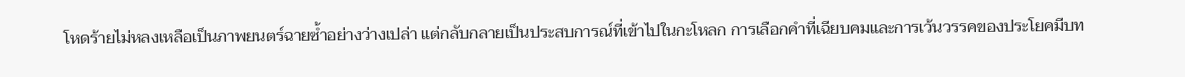โหดร้ายไม่หลงเหลือเป็นภาพยนตร์ฉายซ้ำอย่างว่างเปล่า แต่กลับกลายเป็นประสบการณ์ที่เข้าไปในกะโหลก การเลือกคำที่เฉียบคมและการเว้นวรรคของประโยคมีบท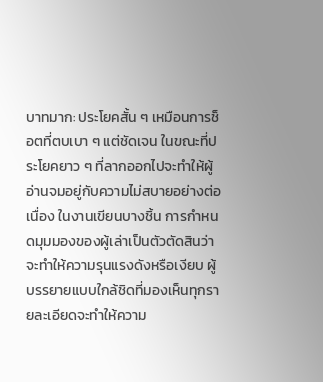บาทมาก: ประโยคสั้น ๆ เหมือนการช็อตที่ตบเบา ๆ แต่ชัดเจน ในขณะที่ประโยคยาว ๆ ที่ลากออกไปจะทำให้ผู้อ่านจมอยู่กับความไม่สบายอย่างต่อเนื่อง ในงานเขียนบางชิ้น การกำหนดมุมมองของผู้เล่าเป็นตัวตัดสินว่าจะทำให้ความรุนแรงดังหรือเงียบ ผู้บรรยายแบบใกล้ชิดที่มองเห็นทุกรายละเอียดจะทำให้ความ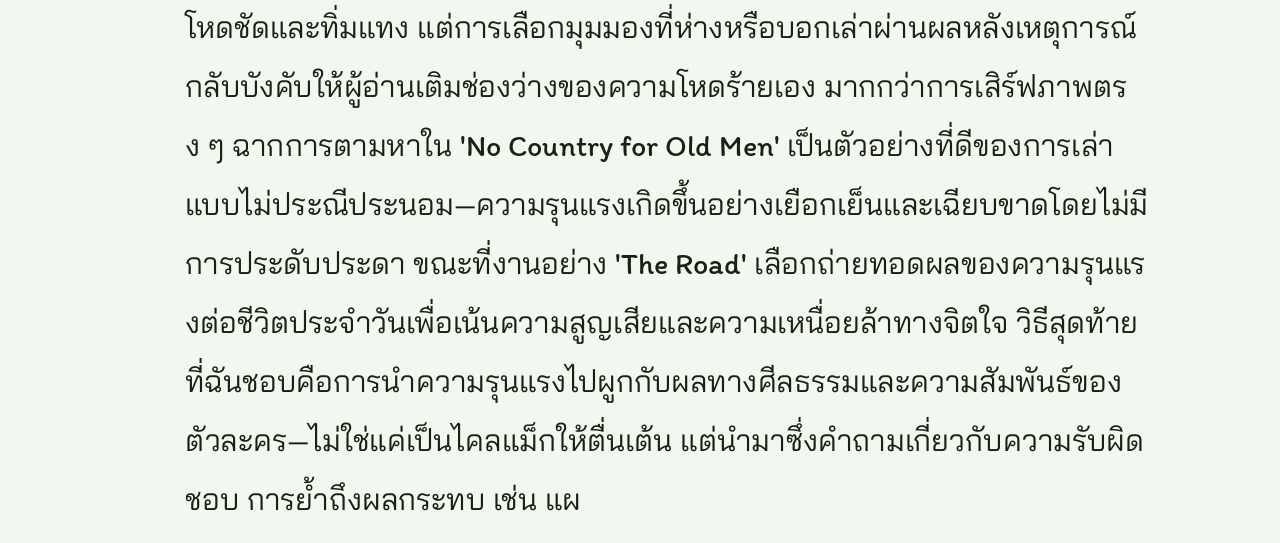โหดชัดและทิ่มแทง แต่การเลือกมุมมองที่ห่างหรือบอกเล่าผ่านผลหลังเหตุการณ์กลับบังคับให้ผู้อ่านเติมช่องว่างของความโหดร้ายเอง มากกว่าการเสิร์ฟภาพตรง ๆ ฉากการตามหาใน 'No Country for Old Men' เป็นตัวอย่างที่ดีของการเล่าแบบไม่ประณีประนอม—ความรุนแรงเกิดขึ้นอย่างเยือกเย็นและเฉียบขาดโดยไม่มีการประดับประดา ขณะที่งานอย่าง 'The Road' เลือกถ่ายทอดผลของความรุนแรงต่อชีวิตประจำวันเพื่อเน้นความสูญเสียและความเหนื่อยล้าทางจิตใจ วิธีสุดท้ายที่ฉันชอบคือการนำความรุนแรงไปผูกกับผลทางศีลธรรมและความสัมพันธ์ของตัวละคร—ไม่ใช่แค่เป็นไคลแม็กให้ตื่นเต้น แต่นำมาซึ่งคำถามเกี่ยวกับความรับผิดชอบ การย้ำถึงผลกระทบ เช่น แผ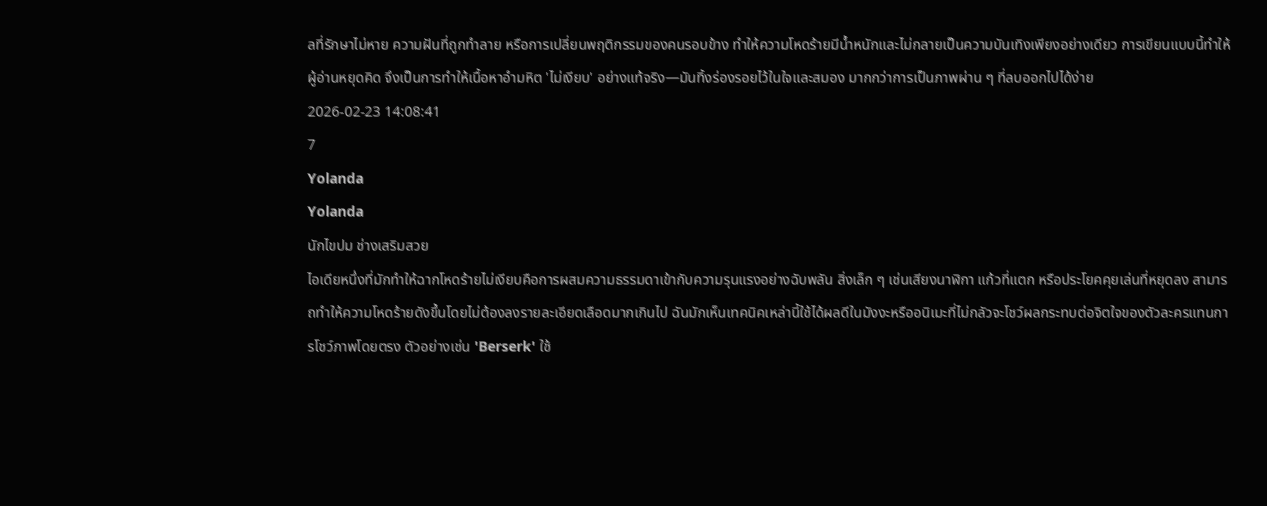ลที่รักษาไม่หาย ความฝันที่ถูกทำลาย หรือการเปลี่ยนพฤติกรรมของคนรอบข้าง ทำให้ความโหดร้ายมีน้ำหนักและไม่กลายเป็นความบันเทิงเพียงอย่างเดียว การเขียนแบบนี้ทำให้ผู้อ่านหยุดคิด จึงเป็นการทำให้เนื้อหาอำมหิต 'ไม่เงียบ' อย่างแท้จริง—มันทิ้งร่องรอยไว้ในใจและสมอง มากกว่าการเป็นภาพผ่าน ๆ ที่ลบออกไปได้ง่าย
2026-02-23 14:08:41
7
Yolanda
Yolanda
นักไขปม ช่างเสริมสวย
ไอเดียหนึ่งที่มักทำให้ฉากโหดร้ายไม่เงียบคือการผสมความธรรมดาเข้ากับความรุนแรงอย่างฉับพลัน สิ่งเล็ก ๆ เช่นเสียงนาฬิกา แก้วที่แตก หรือประโยคคุยเล่นที่หยุดลง สามารถทำให้ความโหดร้ายดังขึ้นโดยไม่ต้องลงรายละเอียดเลือดมากเกินไป ฉันมักเห็นเทคนิคเหล่านี้ใช้ได้ผลดีในมังงะหรืออนิเมะที่ไม่กลัวจะโชว์ผลกระทบต่อจิตใจของตัวละครแทนการโชว์ภาพโดยตรง ตัวอย่างเช่น 'Berserk' ใช้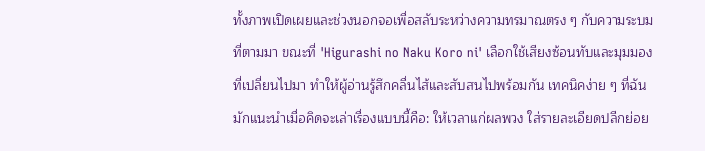ทั้งภาพเปิดเผยและช่วงนอกจอเพื่อสลับระหว่างความทรมาณตรง ๆ กับความระบมที่ตามมา ขณะที่ 'Higurashi no Naku Koro ni' เลือกใช้เสียงซ้อนทับและมุมมองที่เปลี่ยนไปมา ทำให้ผู้อ่านรู้สึกคลื่นไส้และสับสนไปพร้อมกัน เทคนิคง่าย ๆ ที่ฉันมักแนะนำเมื่อคิดจะเล่าเรื่องแบบนี้คือ: ให้เวลาแก่ผลพวง ใส่รายละเอียดปลีกย่อย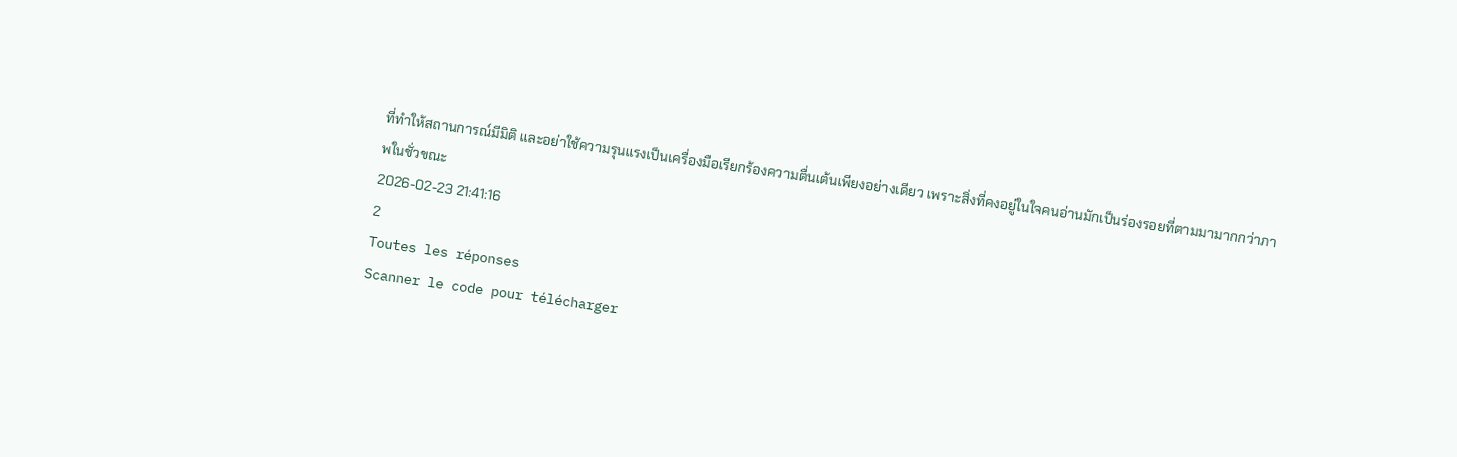ที่ทำให้สถานการณ์มีมิติ และอย่าใช้ความรุนแรงเป็นเครื่องมือเรียกร้องความตื่นเต้นเพียงอย่างเดียว เพราะสิ่งที่คงอยู่ในใจคนอ่านมักเป็นร่องรอยที่ตามมามากกว่าภาพในชั่วขณะ
2026-02-23 21:41:16
2
Toutes les réponses
Scanner le code pour télécharger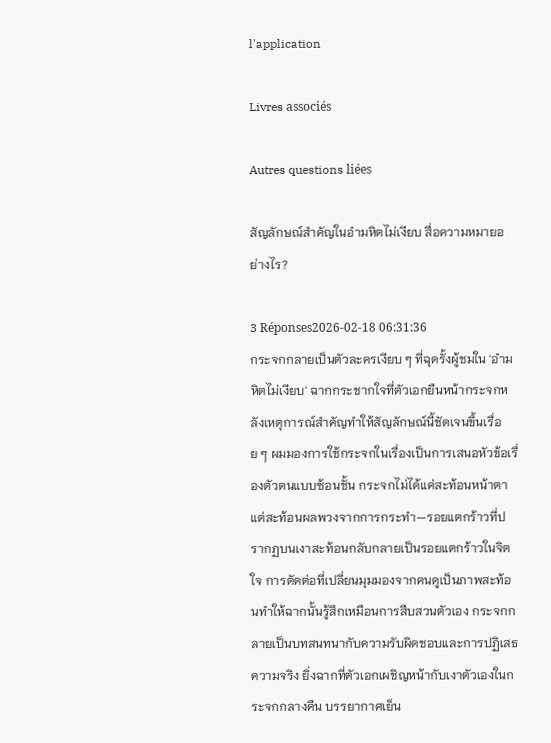l'application

Livres associés

Autres questions liées

สัญลักษณ์สำคัญในอำมหิตไม่เงียบ สื่อความหมายอย่างไร?

3 Réponses2026-02-18 06:31:36
กระจกกลายเป็นตัวละครเงียบ ๆ ที่ฉุดรั้งผู้ชมใน 'อำมหิตไม่เงียบ' ฉากกระชากใจที่ตัวเอกยืนหน้ากระจกหลังเหตุการณ์สำคัญทำให้สัญลักษณ์นี้ชัดเจนขึ้นเรื่อย ๆ ผมมองการใช้กระจกในเรื่องเป็นการเสนอหัวข้อเรื่องตัวตนแบบซ้อนชั้น กระจกไม่ได้แค่สะท้อนหน้าตา แต่สะท้อนผลพวงจากการกระทำ—รอยแตกร้าวที่ปรากฏบนเงาสะท้อนกลับกลายเป็นรอยแตกร้าวในจิตใจ การตัดต่อที่เปลี่ยนมุมมองจากคนดูเป็นภาพสะท้อนทำให้ฉากนั้นรู้สึกเหมือนการสืบสวนตัวเอง กระจกกลายเป็นบทสนทนากับความรับผิดชอบและการปฏิเสธความจริง ยิ่งฉากที่ตัวเอกเผชิญหน้ากับเงาตัวเองในกระจกกลางคืน บรรยากาศเย็น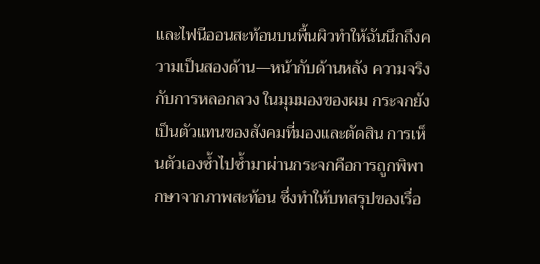และไฟนีออนสะท้อนบนพื้นผิวทำให้ฉันนึกถึงความเป็นสองด้าน—หน้ากับด้านหลัง ความจริงกับการหลอกลวง ในมุมมองของผม กระจกยังเป็นตัวแทนของสังคมที่มองและตัดสิน การเห็นตัวเองซ้ำไปซ้ำมาผ่านกระจกคือการถูกพิพากษาจากภาพสะท้อน ซึ่งทำให้บทสรุปของเรื่อ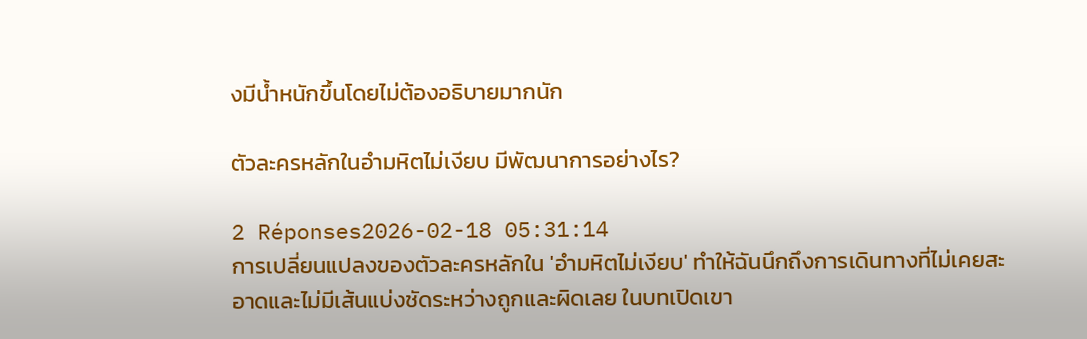งมีน้ำหนักขึ้นโดยไม่ต้องอธิบายมากนัก

ตัวละครหลักในอำมหิตไม่เงียบ มีพัฒนาการอย่างไร?

2 Réponses2026-02-18 05:31:14
การเปลี่ยนแปลงของตัวละครหลักใน 'อำมหิตไม่เงียบ' ทำให้ฉันนึกถึงการเดินทางที่ไม่เคยสะอาดและไม่มีเส้นแบ่งชัดระหว่างถูกและผิดเลย ในบทเปิดเขา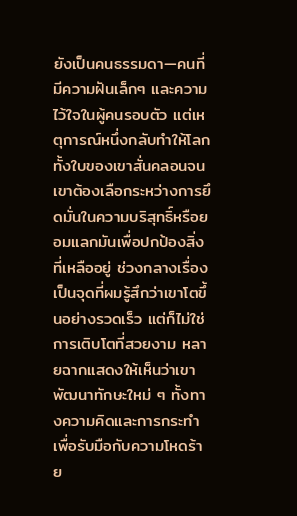ยังเป็นคนธรรมดา—คนที่มีความฝันเล็กๆ และความไว้ใจในผู้คนรอบตัว แต่เหตุการณ์หนึ่งกลับทำให้โลกทั้งใบของเขาสั่นคลอนจนเขาต้องเลือกระหว่างการยึดมั่นในความบริสุทธิ์หรือยอมแลกมันเพื่อปกป้องสิ่งที่เหลืออยู่ ช่วงกลางเรื่องเป็นจุดที่ผมรู้สึกว่าเขาโตขึ้นอย่างรวดเร็ว แต่ก็ไม่ใช่การเติบโตที่สวยงาม หลายฉากแสดงให้เห็นว่าเขาพัฒนาทักษะใหม่ ๆ ทั้งทางความคิดและการกระทำเพื่อรับมือกับความโหดร้าย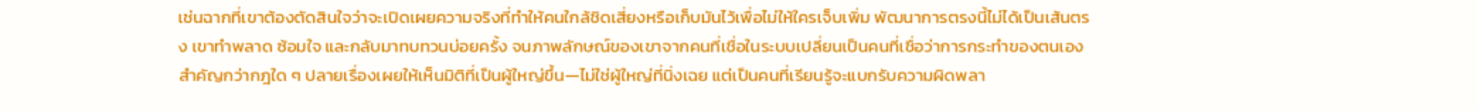เช่นฉากที่เขาต้องตัดสินใจว่าจะเปิดเผยความจริงที่ทำให้คนใกล้ชิดเสี่ยงหรือเก็บมันไว้เพื่อไม่ให้ใครเจ็บเพิ่ม พัฒนาการตรงนี้ไม่ได้เป็นเส้นตรง เขาทำพลาด ซ้อมใจ และกลับมาทบทวนบ่อยครั้ง จนภาพลักษณ์ของเขาจากคนที่เชื่อในระบบเปลี่ยนเป็นคนที่เชื่อว่าการกระทำของตนเองสำคัญกว่ากฎใด ๆ ปลายเรื่องเผยให้เห็นมิติที่เป็นผู้ใหญ่ขึ้น—ไม่ใช่ผู้ใหญ่ที่นิ่งเฉย แต่เป็นคนที่เรียนรู้จะแบกรับความผิดพลา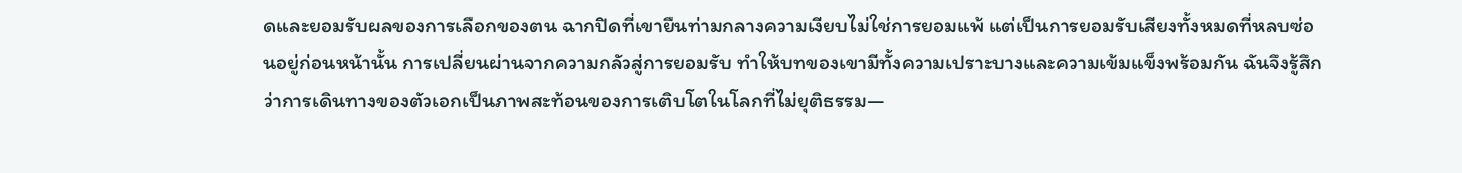ดและยอมรับผลของการเลือกของตน ฉากปิดที่เขายืนท่ามกลางความเงียบไม่ใช่การยอมแพ้ แต่เป็นการยอมรับเสียงทั้งหมดที่หลบซ่อนอยู่ก่อนหน้านั้น การเปลี่ยนผ่านจากความกลัวสู่การยอมรับ ทำให้บทของเขามีทั้งความเปราะบางและความเข้มแข็งพร้อมกัน ฉันจึงรู้สึกว่าการเดินทางของตัวเอกเป็นภาพสะท้อนของการเติบโตในโลกที่ไม่ยุติธรรม—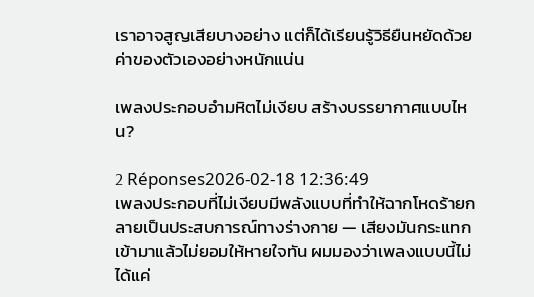เราอาจสูญเสียบางอย่าง แต่ก็ได้เรียนรู้วิธียืนหยัดด้วยค่าของตัวเองอย่างหนักแน่น

เพลงประกอบอำมหิตไม่เงียบ สร้างบรรยากาศแบบไหน?

2 Réponses2026-02-18 12:36:49
เพลงประกอบที่ไม่เงียบมีพลังแบบที่ทำให้ฉากโหดร้ายกลายเป็นประสบการณ์ทางร่างกาย — เสียงมันกระแทกเข้ามาแล้วไม่ยอมให้หายใจทัน ผมมองว่าเพลงแบบนี้ไม่ได้แค่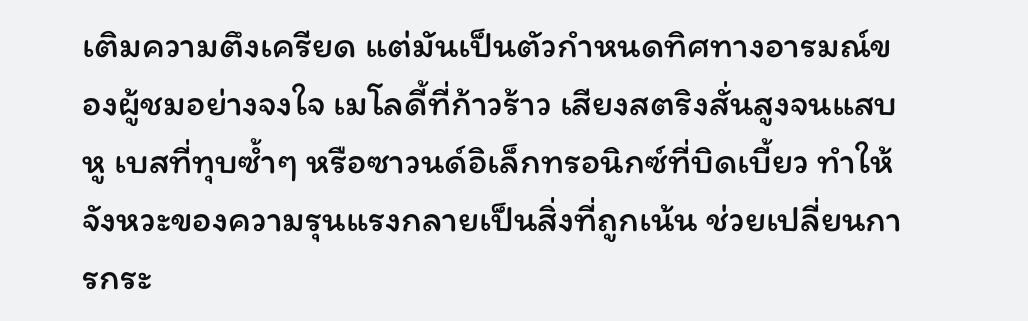เติมความตึงเครียด แต่มันเป็นตัวกำหนดทิศทางอารมณ์ของผู้ชมอย่างจงใจ เมโลดี้ที่ก้าวร้าว เสียงสตริงสั่นสูงจนแสบหู เบสที่ทุบซ้ำๆ หรือซาวนด์อิเล็กทรอนิกซ์ที่บิดเบี้ยว ทำให้จังหวะของความรุนแรงกลายเป็นสิ่งที่ถูกเน้น ช่วยเปลี่ยนการกระ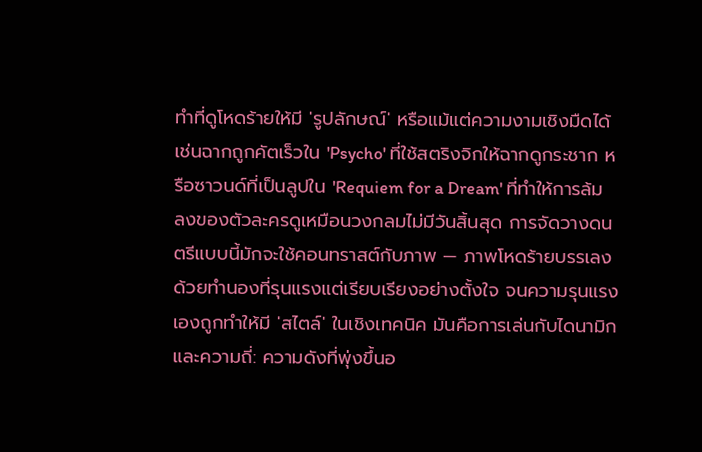ทำที่ดูโหดร้ายให้มี 'รูปลักษณ์' หรือแม้แต่ความงามเชิงมืดได้ เช่นฉากถูกคัตเร็วใน 'Psycho' ที่ใช้สตริงจิกให้ฉากดูกระชาก หรือซาวนด์ที่เป็นลูปใน 'Requiem for a Dream' ที่ทำให้การล้มลงของตัวละครดูเหมือนวงกลมไม่มีวันสิ้นสุด การจัดวางดนตรีแบบนี้มักจะใช้คอนทราสต์กับภาพ — ภาพโหดร้ายบรรเลงด้วยทำนองที่รุนแรงแต่เรียบเรียงอย่างตั้งใจ จนความรุนแรงเองถูกทำให้มี 'สไตล์' ในเชิงเทคนิค มันคือการเล่นกับไดนามิกและความถี่: ความดังที่พุ่งขึ้นอ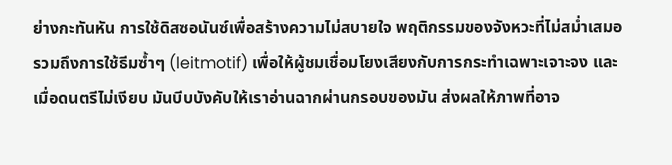ย่างกะทันหัน การใช้ดิสซอนันซ์เพื่อสร้างความไม่สบายใจ พฤติกรรมของจังหวะที่ไม่สม่ำเสมอ รวมถึงการใช้ธีมซ้ำๆ (leitmotif) เพื่อให้ผู้ชมเชื่อมโยงเสียงกับการกระทำเฉพาะเจาะจง และเมื่อดนตรีไม่เงียบ มันบีบบังคับให้เราอ่านฉากผ่านกรอบของมัน ส่งผลให้ภาพที่อาจ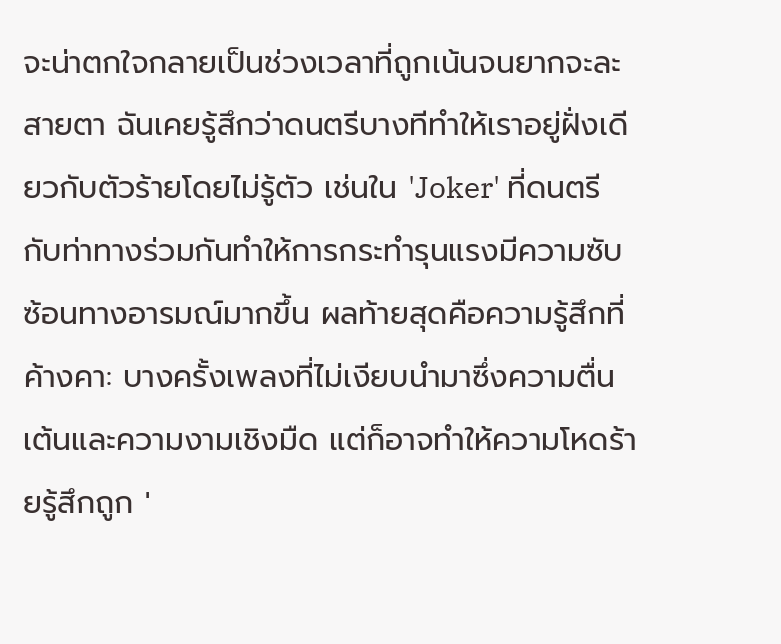จะน่าตกใจกลายเป็นช่วงเวลาที่ถูกเน้นจนยากจะละสายตา ฉันเคยรู้สึกว่าดนตรีบางทีทำให้เราอยู่ฝั่งเดียวกับตัวร้ายโดยไม่รู้ตัว เช่นใน 'Joker' ที่ดนตรีกับท่าทางร่วมกันทำให้การกระทำรุนแรงมีความซับซ้อนทางอารมณ์มากขึ้น ผลท้ายสุดคือความรู้สึกที่ค้างคา: บางครั้งเพลงที่ไม่เงียบนำมาซึ่งความตื่นเต้นและความงามเชิงมืด แต่ก็อาจทำให้ความโหดร้ายรู้สึกถูก '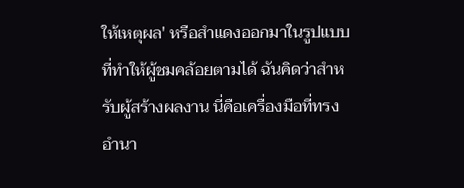ให้เหตุผล' หรือสำแดงออกมาในรูปแบบที่ทำให้ผู้ชมคล้อยตามได้ ฉันคิดว่าสำหรับผู้สร้างผลงาน นี่คือเครื่องมือที่ทรงอำนา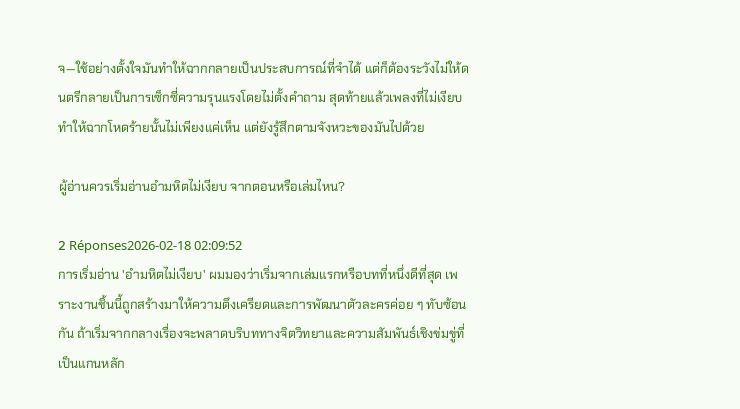จ—ใช้อย่างตั้งใจมันทำให้ฉากกลายเป็นประสบการณ์ที่จำได้ แต่ก็ต้องระวังไม่ให้ดนตรีกลายเป็นการเซ็กซี่ความรุนแรงโดยไม่ตั้งคำถาม สุดท้ายแล้วเพลงที่ไม่เงียบทำให้ฉากโหดร้ายนั้นไม่เพียงแค่เห็น แต่ยังรู้สึกตามจังหวะของมันไปด้วย

ผู้อ่านควรเริ่มอ่านอำมหิตไม่เงียบ จากตอนหรือเล่มไหน?

2 Réponses2026-02-18 02:09:52
การเริ่มอ่าน 'อำมหิตไม่เงียบ' ผมมองว่าเริ่มจากเล่มแรกหรือบทที่หนึ่งดีที่สุด เพราะงานชิ้นนี้ถูกสร้างมาให้ความตึงเครียดและการพัฒนาตัวละครค่อย ๆ ทับซ้อนกัน ถ้าเริ่มจากกลางเรื่องจะพลาดบริบททางจิตวิทยาและความสัมพันธ์เชิงข่มขู่ที่เป็นแกนหลัก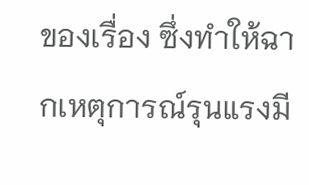ของเรื่อง ซึ่งทำให้ฉากเหตุการณ์รุนแรงมี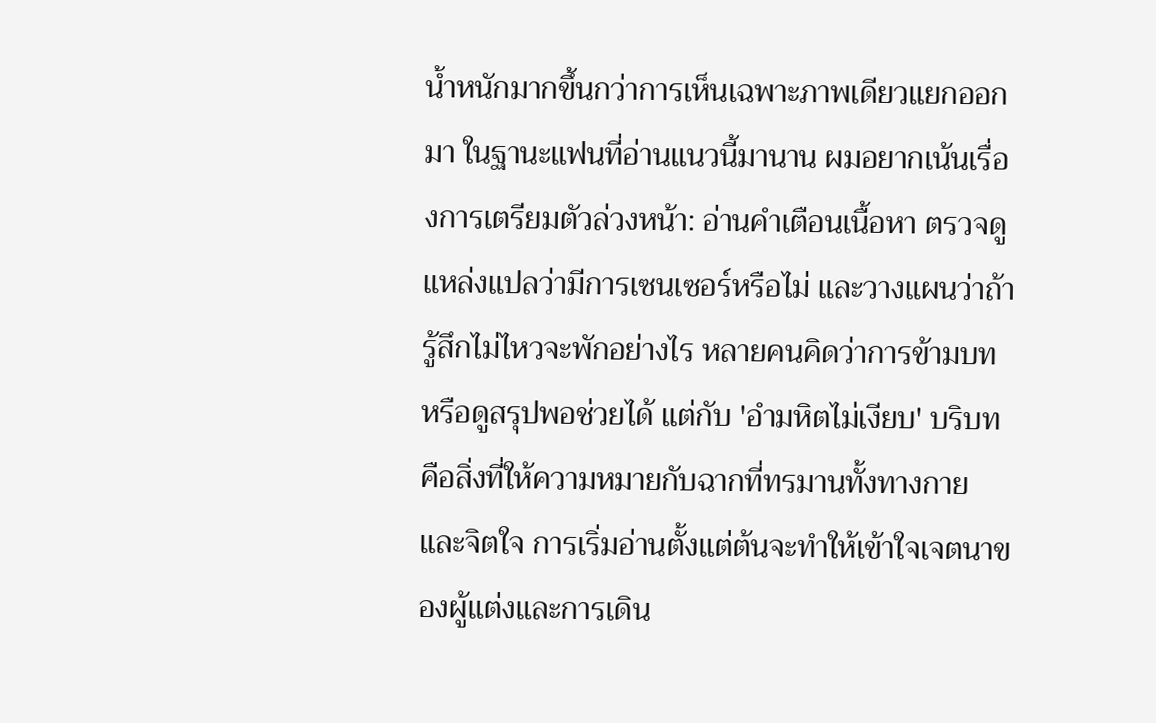น้ำหนักมากขึ้นกว่าการเห็นเฉพาะภาพเดียวแยกออกมา ในฐานะแฟนที่อ่านแนวนี้มานาน ผมอยากเน้นเรื่องการเตรียมตัวล่วงหน้า: อ่านคำเตือนเนื้อหา ตรวจดูแหล่งแปลว่ามีการเซนเซอร์หรือไม่ และวางแผนว่าถ้ารู้สึกไม่ไหวจะพักอย่างไร หลายคนคิดว่าการข้ามบทหรือดูสรุปพอช่วยได้ แต่กับ 'อำมหิตไม่เงียบ' บริบทคือสิ่งที่ให้ความหมายกับฉากที่ทรมานทั้งทางกายและจิตใจ การเริ่มอ่านตั้งแต่ต้นจะทำให้เข้าใจเจตนาของผู้แต่งและการเดิน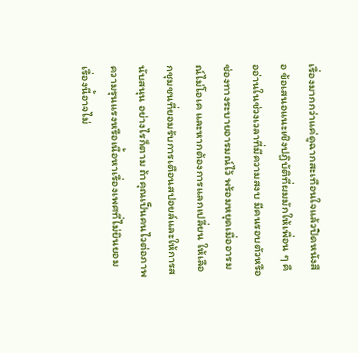เรื่องมากกว่าแค่ดูฉากสะเทือนใจแล้วปิดหนังสือ ข้อเสนอแนะเชิงปฏิบัติที่ผมมักให้เพื่อน ๆ คืออ่านในช่วงเวลาที่มีความสงบ มีคนรอบตัวหรือช่องทางระบายอารมณ์ไว้ พร้อมหยุดเมื่ออารมณ์ไม่โอเค และหากต้องการแลกเปลี่ยน ให้เลือกชุมชนที่ยอมรับการเตือนสปอยล์และให้การสนับสนุน อย่างไรก็ตาม ถ้าคุณเป็นคนไวต่อภาพความรุนแรงหรือเนื้อหาเรื่องเพศที่ไม่ยินยอม เรื่องนี้อาจไม่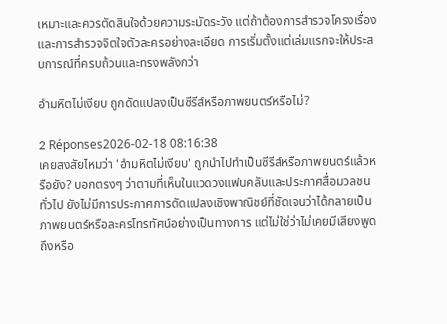เหมาะและควรตัดสินใจด้วยความระมัดระวัง แต่ถ้าต้องการสำรวจโครงเรื่องและการสำรวจจิตใจตัวละครอย่างละเอียด การเริ่มตั้งแต่เล่มแรกจะให้ประสบการณ์ที่ครบถ้วนและทรงพลังกว่า

อำมหิตไม่เงียบ ถูกดัดแปลงเป็นซีรีส์หรือภาพยนตร์หรือไม่?

2 Réponses2026-02-18 08:16:38
เคยสงสัยไหมว่า 'อำมหิตไม่เงียบ' ถูกนำไปทำเป็นซีรีส์หรือภาพยนตร์แล้วหรือยัง? บอกตรงๆ ว่าตามที่เห็นในแวดวงแฟนคลับและประกาศสื่อมวลชนทั่วไป ยังไม่มีการประกาศการดัดแปลงเชิงพาณิชย์ที่ชัดเจนว่าได้กลายเป็นภาพยนตร์หรือละครโทรทัศน์อย่างเป็นทางการ แต่ไม่ใช่ว่าไม่เคยมีเสียงพูดถึงหรือ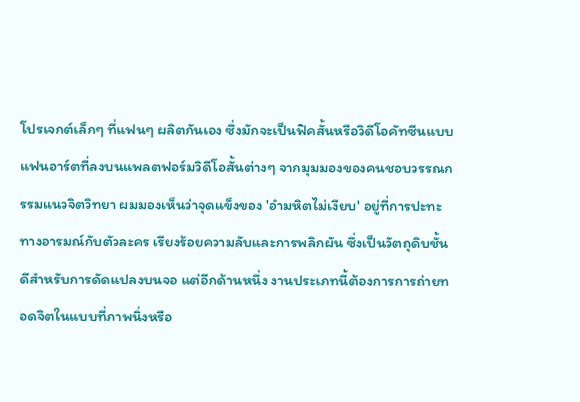โปรเจกต์เล็กๆ ที่แฟนๆ ผลิตกันเอง ซึ่งมักจะเป็นฟิคสั้นหรือวิดีโอคัทซีนแบบแฟนอาร์ตที่ลงบนแพลตฟอร์มวิดีโอสั้นต่างๆ จากมุมมองของคนชอบวรรณกรรมแนวจิตวิทยา ผมมองเห็นว่าจุดแข็งของ 'อำมหิตไม่เงียบ' อยู่ที่การปะทะทางอารมณ์กับตัวละคร เรียงร้อยความลับและการพลิกผัน ซึ่งเป็นวัตถุดิบชั้นดีสำหรับการดัดแปลงบนจอ แต่อีกด้านหนึ่ง งานประเภทนี้ต้องการการถ่ายทอดจิตในแบบที่ภาพนิ่งหรือ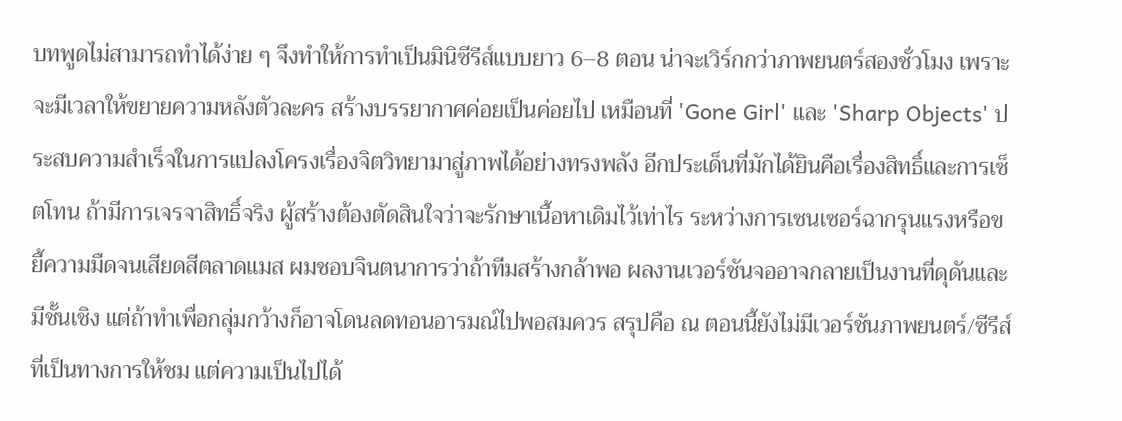บทพูดไม่สามารถทำได้ง่าย ๆ จึงทำให้การทำเป็นมินิซีรีส์แบบยาว 6–8 ตอน น่าจะเวิร์กกว่าภาพยนตร์สองชั่วโมง เพราะจะมีเวลาให้ขยายความหลังตัวละคร สร้างบรรยากาศค่อยเป็นค่อยไป เหมือนที่ 'Gone Girl' และ 'Sharp Objects' ประสบความสำเร็จในการแปลงโครงเรื่องจิตวิทยามาสู่ภาพได้อย่างทรงพลัง อีกประเด็นที่มักได้ยินคือเรื่องสิทธิ์และการเซ็ตโทน ถ้ามีการเจรจาสิทธิ์จริง ผู้สร้างต้องตัดสินใจว่าจะรักษาเนื้อหาเดิมไว้เท่าไร ระหว่างการเซนเซอร์ฉากรุนแรงหรือขยี้ความมืดจนเสียดสีตลาดแมส ผมชอบจินตนาการว่าถ้าทีมสร้างกล้าพอ ผลงานเวอร์ชันจออาจกลายเป็นงานที่ดุดันและมีชั้นเชิง แต่ถ้าทำเพื่อกลุ่มกว้างก็อาจโดนลดทอนอารมณ์ไปพอสมควร สรุปคือ ณ ตอนนี้ยังไม่มีเวอร์ชันภาพยนตร์/ซีรีส์ที่เป็นทางการให้ชม แต่ความเป็นไปได้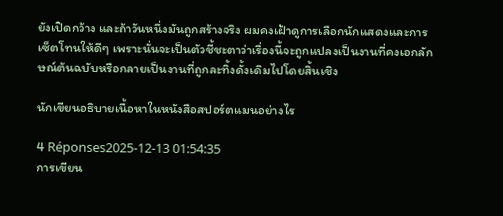ยังเปิดกว้าง และถ้าวันหนึ่งมันถูกสร้างจริง ผมคงเฝ้าดูการเลือกนักแสดงและการเซ็ตโทนให้ดีๆ เพราะนั่นจะเป็นตัวชี้ชะตาว่าเรื่องนี้จะถูกแปลงเป็นงานที่คงเอกลักษณ์ต้นฉบับหรือกลายเป็นงานที่ถูกละทิ้งดั้งเดิมไปโดยสิ้นเชิง

นักเขียนอธิบายเนื้อหาในหนังสือสปอร์ตแมนอย่างไร

4 Réponses2025-12-13 01:54:35
การเขียน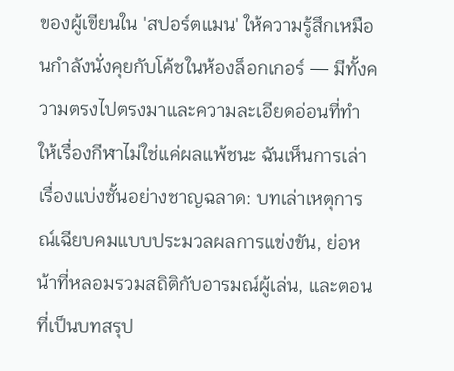ของผู้เขียนใน 'สปอร์ตแมน' ให้ความรู้สึกเหมือนกำลังนั่งคุยกับโค้ชในห้องล็อกเกอร์ — มีทั้งความตรงไปตรงมาและความละเอียดอ่อนที่ทำให้เรื่องกีฬาไม่ใช่แค่ผลแพ้ชนะ ฉันเห็นการเล่าเรื่องแบ่งชั้นอย่างชาญฉลาด: บทเล่าเหตุการณ์เฉียบคมแบบประมวลผลการแข่งขัน, ย่อหน้าที่หลอมรวมสถิติกับอารมณ์ผู้เล่น, และตอนที่เป็นบทสรุป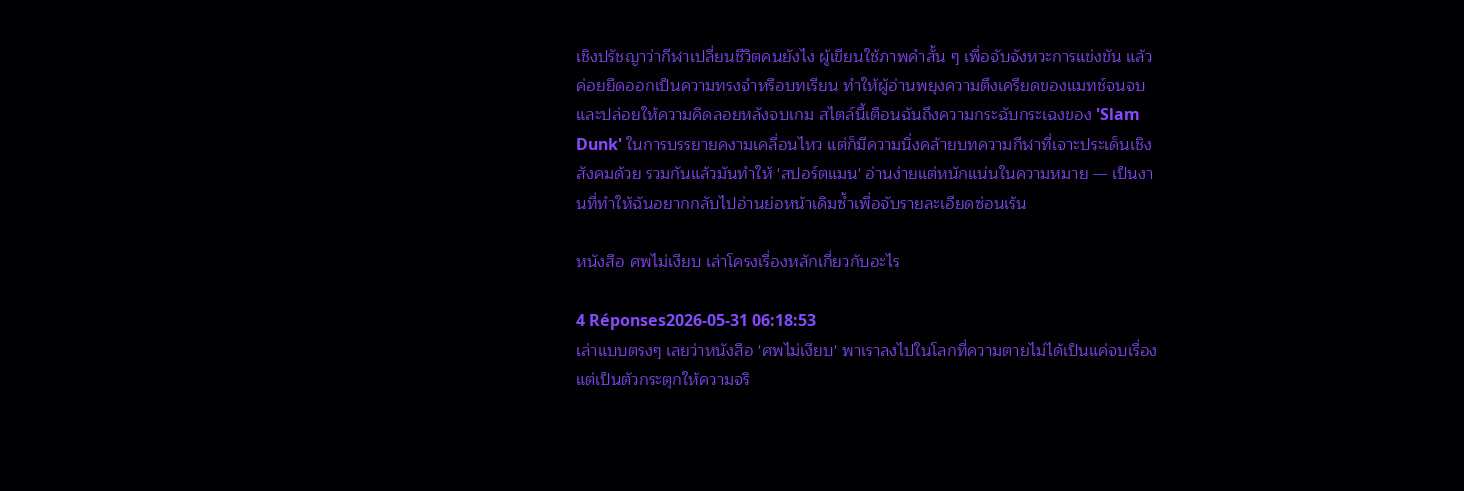เชิงปรัชญาว่ากีฬาเปลี่ยนชีวิตคนยังไง ผู้เขียนใช้ภาพคำสั้น ๆ เพื่อจับจังหวะการแข่งขัน แล้วค่อยยืดออกเป็นความทรงจำหรือบทเรียน ทำให้ผู้อ่านพยุงความตึงเครียดของแมทช์จนจบและปล่อยให้ความคิดลอยหลังจบเกม สไตล์นี้เตือนฉันถึงความกระฉับกระเฉงของ 'Slam Dunk' ในการบรรยายคงามเคลื่อนไหว แต่ก็มีความนิ่งคล้ายบทความกีฬาที่เจาะประเด็นเชิงสังคมด้วย รวมกันแล้วมันทำให้ 'สปอร์ตแมน' อ่านง่ายแต่หนักแน่นในความหมาย — เป็นงานที่ทำให้ฉันอยากกลับไปอ่านย่อหน้าเดิมซ้ำเพื่อจับรายละเอียดซ่อนเร้น

หนังสือ ศพไม่เงียบ เล่าโครงเรื่องหลักเกี่ยวกับอะไร

4 Réponses2026-05-31 06:18:53
เล่าแบบตรงๆ เลยว่าหนังสือ 'ศพไม่เงียบ' พาเราลงไปในโลกที่ความตายไม่ได้เป็นแค่จบเรื่อง แต่เป็นตัวกระตุกให้ความจริ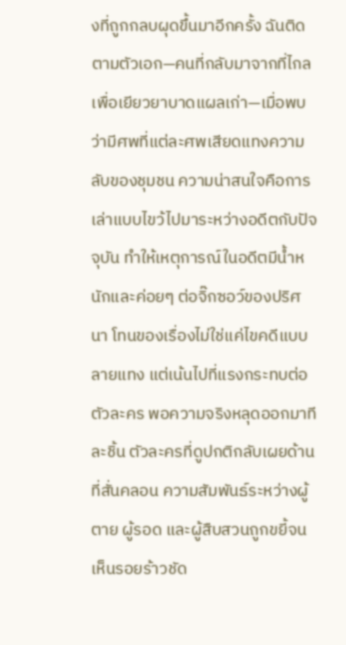งที่ถูกกลบผุดขึ้นมาอีกครั้ง ฉันติดตามตัวเอก—คนที่กลับมาจากที่ไกลเพื่อเยียวยาบาดแผลเก่า—เมื่อพบว่ามีศพที่แต่ละศพเสียดแทงความลับของชุมชน ความน่าสนใจคือการเล่าแบบไขว้ไปมาระหว่างอดีตกับปัจจุบัน ทำให้เหตุการณ์ในอดีตมีน้ำหนักและค่อยๆ ต่อจิ๊กซอว์ของปริศนา โทนของเรื่องไม่ใช่แค่ไขคดีแบบลายแทง แต่เน้นไปที่แรงกระทบต่อตัวละคร พอความจริงหลุดออกมาทีละชิ้น ตัวละครที่ดูปกติกลับเผยด้านที่สั่นคลอน ความสัมพันธ์ระหว่างผู้ตาย ผู้รอด และผู้สืบสวนถูกขยี้จนเห็นรอยร้าวชัด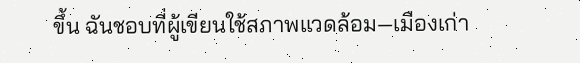ขึ้น ฉันชอบที่ผู้เขียนใช้สภาพแวดล้อม—เมืองเก่า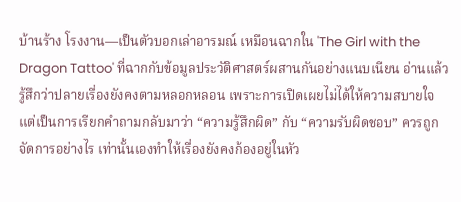บ้านร้าง โรงงาน—เป็นตัวบอกเล่าอารมณ์ เหมือนฉากใน 'The Girl with the Dragon Tattoo' ที่ฉากกับข้อมูลประวัติศาสตร์ผสานกันอย่างแนบเนียน อ่านแล้วรู้สึกว่าปลายเรื่องยังคงตามหลอกหลอน เพราะการเปิดเผยไม่ได้ให้ความสบายใจ แต่เป็นการเรียกคำถามกลับมาว่า “ความรู้สึกผิด” กับ “ความรับผิดชอบ” ควรถูกจัดการอย่างไร เท่านั้นเองทำให้เรื่องยังคงก้องอยู่ในหัว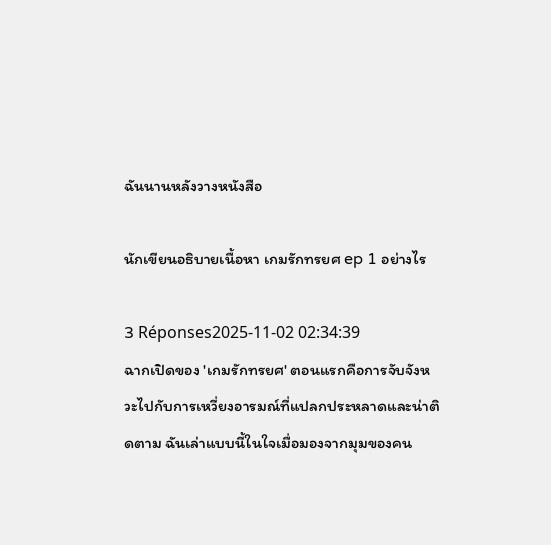ฉันนานหลังวางหนังสือ

นักเขียนอธิบายเนื้อหา เกมรักทรยศ ep 1 อย่างไร

3 Réponses2025-11-02 02:34:39
ฉากเปิดของ 'เกมรักทรยศ' ตอนแรกคือการจับจังหวะไปกับการเหวี่ยงอารมณ์ที่แปลกประหลาดและน่าติดตาม ฉันเล่าแบบนี้ในใจเมื่อมองจากมุมของคน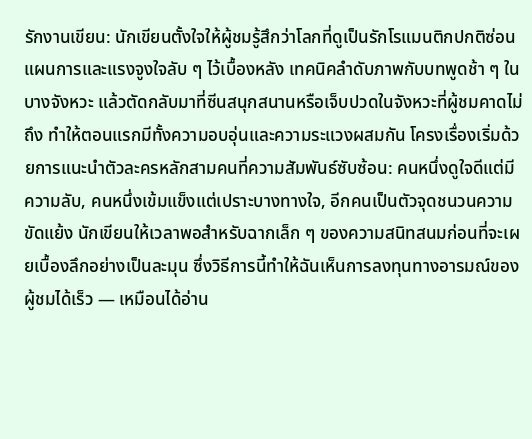รักงานเขียน: นักเขียนตั้งใจให้ผู้ชมรู้สึกว่าโลกที่ดูเป็นรักโรแมนติกปกติซ่อนแผนการและแรงจูงใจลับ ๆ ไว้เบื้องหลัง เทคนิคลำดับภาพกับบทพูดช้า ๆ ในบางจังหวะ แล้วตัดกลับมาที่ซีนสนุกสนานหรือเจ็บปวดในจังหวะที่ผู้ชมคาดไม่ถึง ทำให้ตอนแรกมีทั้งความอบอุ่นและความระแวงผสมกัน โครงเรื่องเริ่มด้วยการแนะนำตัวละครหลักสามคนที่ความสัมพันธ์ซับซ้อน: คนหนึ่งดูใจดีแต่มีความลับ, คนหนึ่งเข้มแข็งแต่เปราะบางทางใจ, อีกคนเป็นตัวจุดชนวนความขัดแย้ง นักเขียนให้เวลาพอสำหรับฉากเล็ก ๆ ของความสนิทสนมก่อนที่จะเผยเบื้องลึกอย่างเป็นละมุน ซึ่งวิธีการนี้ทำให้ฉันเห็นการลงทุนทางอารมณ์ของผู้ชมได้เร็ว — เหมือนได้อ่าน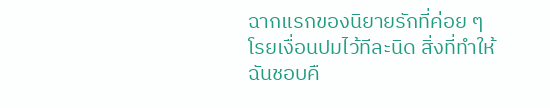ฉากแรกของนิยายรักที่ค่อย ๆ โรยเงื่อนปมไว้ทีละนิด สิ่งที่ทำให้ฉันชอบคื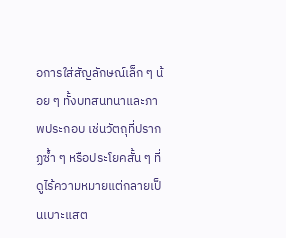อการใส่สัญลักษณ์เล็ก ๆ น้อย ๆ ทั้งบทสนทนาและภาพประกอบ เช่นวัตถุที่ปรากฏซ้ำ ๆ หรือประโยคสั้น ๆ ที่ดูไร้ความหมายแต่กลายเป็นเบาะแสต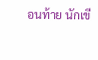อนท้าย นักเขี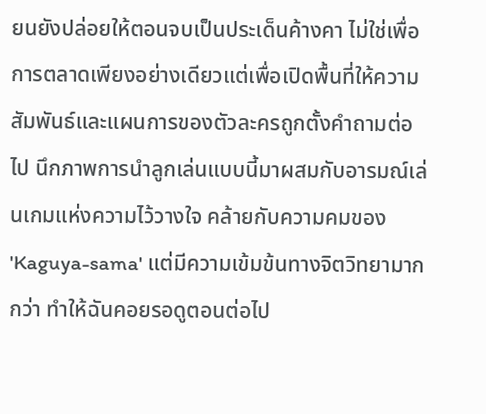ยนยังปล่อยให้ตอนจบเป็นประเด็นค้างคา ไม่ใช่เพื่อการตลาดเพียงอย่างเดียวแต่เพื่อเปิดพื้นที่ให้ความสัมพันธ์และแผนการของตัวละครถูกตั้งคำถามต่อไป นึกภาพการนำลูกเล่นแบบนี้มาผสมกับอารมณ์เล่นเกมแห่งความไว้วางใจ คล้ายกับความคมของ 'Kaguya-sama' แต่มีความเข้มข้นทางจิตวิทยามากกว่า ทำให้ฉันคอยรอดูตอนต่อไป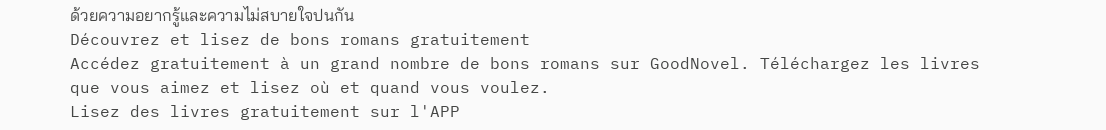ด้วยความอยากรู้และความไม่สบายใจปนกัน
Découvrez et lisez de bons romans gratuitement
Accédez gratuitement à un grand nombre de bons romans sur GoodNovel. Téléchargez les livres que vous aimez et lisez où et quand vous voulez.
Lisez des livres gratuitement sur l'APP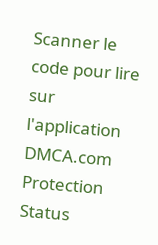Scanner le code pour lire sur l'application
DMCA.com Protection Status